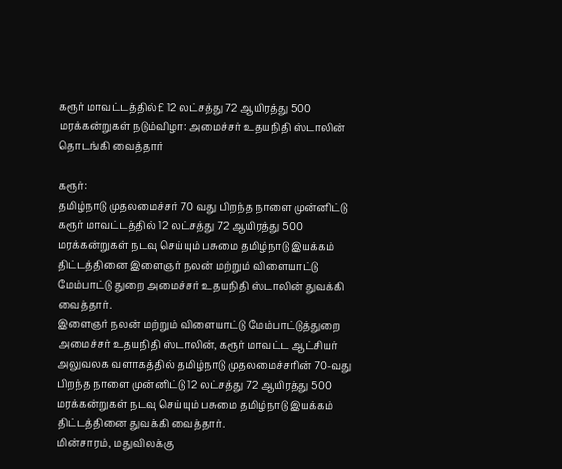கரூர் மாவட்டத்தில்£ 12 லட்சத்து 72 ஆயிரத்து 500 மரக்கன்றுகள் நடும்விழா: அமைச்சர் உதயநிதி ஸ்டாலின் தொடங்கி வைத்தார்

கரூர்:
தமிழ்நாடு முதலமைச்சர் 70 வது பிறந்த நாளை முன்னிட்டு கரூர் மாவட்டத்தில் 12 லட்சத்து 72 ஆயிரத்து 500 மரக்கன்றுகள் நடவு செய்யும் பசுமை தமிழ்நாடு இயக்கம் திட்டத்தினை இளைஞர் நலன் மற்றும் விளையாட்டு மேம்பாட்டு துறை அமைச்சர் உதயநிதி ஸ்டாலின் துவக்கி வைத்தார்.
இளைஞர் நலன் மற்றும் விளையாட்டு மேம்பாட்டுத்துறை அமைச்சர் உதயநிதி ஸ்டாலின், கரூர் மாவட்ட ஆட்சியர் அலுவலக வளாகத்தில் தமிழ்நாடு முதலமைச்சரின் 70-வது பிறந்த நாளை முன்னிட்டு 12 லட்சத்து 72 ஆயிரத்து 500 மரக்கன்றுகள் நடவு செய்யும் பசுமை தமிழ்நாடு இயக்கம் திட்டத்தினை துவக்கி வைத்தார்.
மின்சாரம், மதுவிலக்கு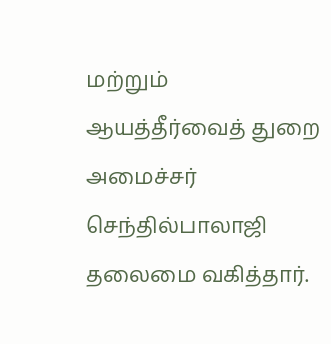மற்றும் ஆயத்தீர்வைத் துறை அமைச்சர் செந்தில்பாலாஜி தலைமை வகித்தார்.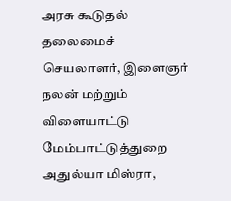அரசு கூடுதல் தலைமைச் செயலாளர், இளைஞர் நலன் மற்றும் விளையாட்டு மேம்பாட்டுத்துறை அதுல்யா மிஸ்ரா,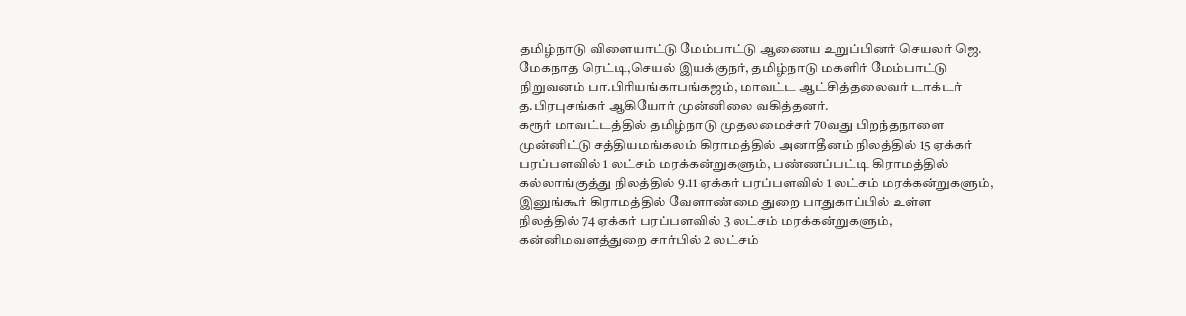தமிழ்நாடு விளையாட்டு மேம்பாட்டு ஆணைய உறுப்பினர் செயலர் ஜெ. மேகநாத ரெட்டி,செயல் இயக்குநர், தமிழ்நாடு மகளிர் மேம்பாட்டு நிறுவனம் பா.பிரியங்காபங்கஜம், மாவட்ட ஆட்சித்தலைவர் டாக்டர் த.பிரபுசங்கர் ஆகியோர் முன்னிலை வகித்தனர்.
கரூர் மாவட்டத்தில் தமிழ்நாடு முதலமைச்சர் 70வது பிறந்தநாளை முன்னிட்டு சத்தியமங்கலம் கிராமத்தில் அனாதீனம் நிலத்தில் 15 ஏக்கர் பரப்பளவில் 1 லட்சம் மரக்கன்றுகளும், பண்ணப்பட்டி கிராமத்தில் கல்லாங்குத்து நிலத்தில் 9.11 ஏக்கர் பரப்பளவில் 1 லட்சம் மரக்கன்றுகளும், இனுங்கூர் கிராமத்தில் வேளாண்மை துறை பாதுகாப்பில் உள்ள நிலத்தில் 74 ஏக்கர் பரப்பளவில் 3 லட்சம் மரக்கன்றுகளும், கன்னிமவளத்துறை சார்பில் 2 லட்சம்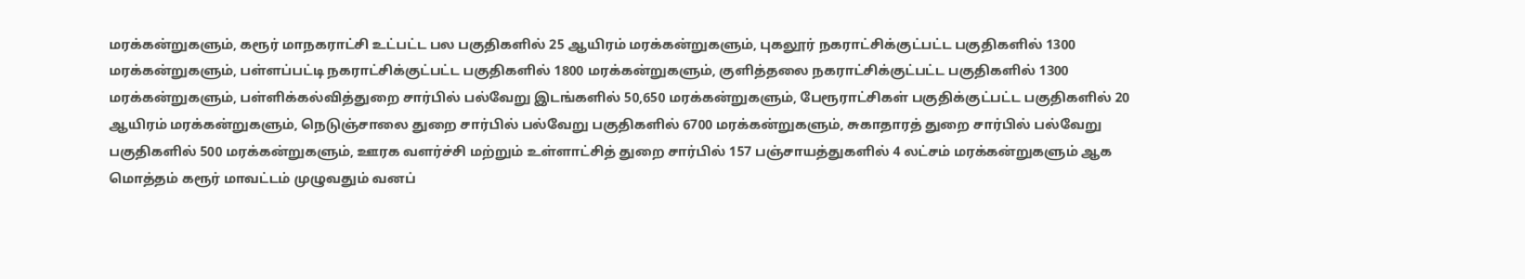மரக்கன்றுகளும், கரூர் மாநகராட்சி உட்பட்ட பல பகுதிகளில் 25 ஆயிரம் மரக்கன்றுகளும், புகலூர் நகராட்சிக்குட்பட்ட பகுதிகளில் 1300 மரக்கன்றுகளும், பள்ளப்பட்டி நகராட்சிக்குட்பட்ட பகுதிகளில் 1800 மரக்கன்றுகளும், குளித்தலை நகராட்சிக்குட்பட்ட பகுதிகளில் 1300 மரக்கன்றுகளும், பள்ளிக்கல்வித்துறை சார்பில் பல்வேறு இடங்களில் 50,650 மரக்கன்றுகளும், பேரூராட்சிகள் பகுதிக்குட்பட்ட பகுதிகளில் 20 ஆயிரம் மரக்கன்றுகளும், நெடுஞ்சாலை துறை சார்பில் பல்வேறு பகுதிகளில் 6700 மரக்கன்றுகளும், சுகாதாரத் துறை சார்பில் பல்வேறு பகுதிகளில் 500 மரக்கன்றுகளும், ஊரக வளர்ச்சி மற்றும் உள்ளாட்சித் துறை சார்பில் 157 பஞ்சாயத்துகளில் 4 லட்சம் மரக்கன்றுகளும் ஆக மொத்தம் கரூர் மாவட்டம் முழுவதும் வனப்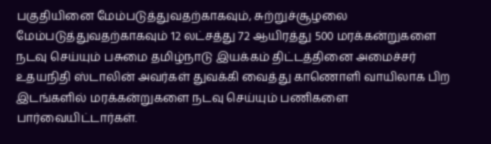பகுதியினை மேம்படுத்துவதற்காகவும், சுற்றுச்சூழலை மேம்படுத்துவதற்காகவும் 12 லட்சத்து 72 ஆயிரத்து 500 மரக்கன்றுகளை நடவு செய்யும் பசுமை தமிழ்நாடு இயக்கம் திட்டத்தினை அமைச்சர் உதயநிதி ஸ்டாலின் அவர்கள் துவக்கி வைத்து காணொளி வாயிலாக பிற இடங்களில் மரக்கன்றுகளை நடவு செய்யும் பணிகளை பார்வையிட்டார்கள்.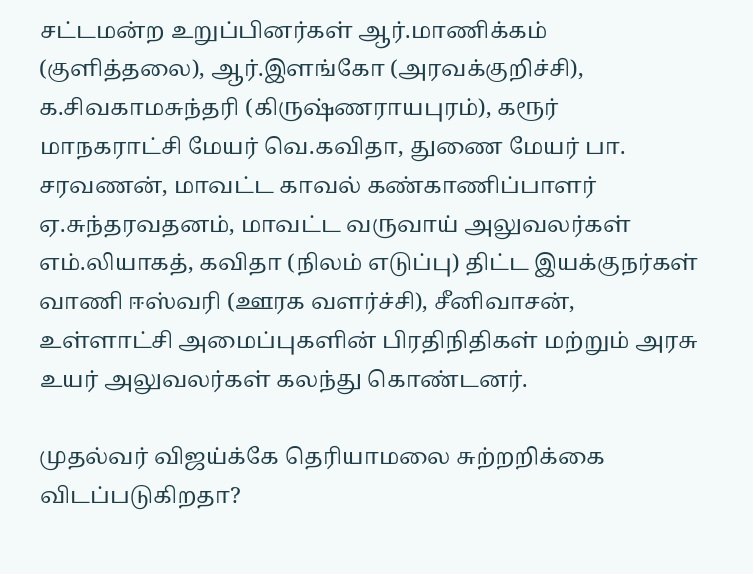சட்டமன்ற உறுப்பினர்கள் ஆர்.மாணிக்கம் (குளித்தலை), ஆர்.இளங்கோ (அரவக்குறிச்சி), க.சிவகாமசுந்தரி (கிருஷ்ணராயபுரம்), கரூர் மாநகராட்சி மேயர் வெ.கவிதா, துணை மேயர் பா. சரவணன், மாவட்ட காவல் கண்காணிப்பாளர் ஏ.சுந்தரவதனம், மாவட்ட வருவாய் அலுவலர்கள் எம்.லியாகத், கவிதா (நிலம் எடுப்பு) திட்ட இயக்குநர்கள் வாணி ஈஸ்வரி (ஊரக வளர்ச்சி), சீனிவாசன், உள்ளாட்சி அமைப்புகளின் பிரதிநிதிகள் மற்றும் அரசு உயர் அலுவலர்கள் கலந்து கொண்டனர்.

முதல்வர் விஜய்க்கே தெரியாமலை சுற்றறிக்கை விடப்படுகிறதா?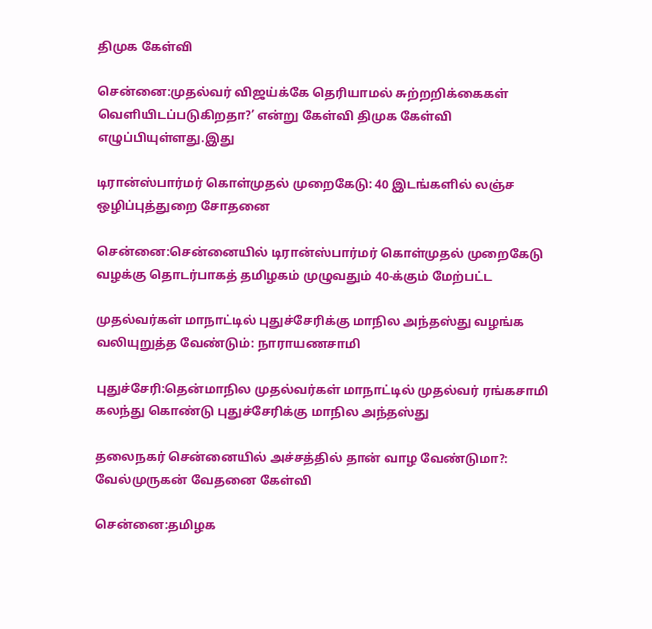திமுக கேள்வி

சென்னை:முதல்வர் விஜய்க்கே தெரியாமல் சுற்றறிக்கைகள் வெளியிடப்படுகிறதா?’ என்று கேள்வி திமுக கேள்வி எழுப்பியுள்ளது.இது

டிரான்ஸ்பார்மர் கொள்முதல் முறைகேடு: 40 இடங்களில் லஞ்ச ஒழிப்புத்துறை சோதனை

சென்னை:சென்னையில் டிரான்ஸ்பார்மர் கொள்முதல் முறைகேடு வழக்கு தொடர்பாகத் தமிழகம் முழுவதும் 40-க்கும் மேற்பட்ட

முதல்வர்கள் மாநாட்டில் புதுச்சேரிக்கு மாநில அந்தஸ்து வழங்க வலியுறுத்த வேண்டும்: நாராயணசாமி

புதுச்சேரி:தென்மாநில முதல்வர்கள் மாநாட்டில் முதல்வர் ரங்கசாமி கலந்து கொண்டு புதுச்சேரிக்கு மாநில அந்தஸ்து

தலைநகர் சென்னையில் அச்சத்தில் தான் வாழ வேண்டுமா?: வேல்முருகன் வேதனை கேள்வி

சென்னை:தமிழக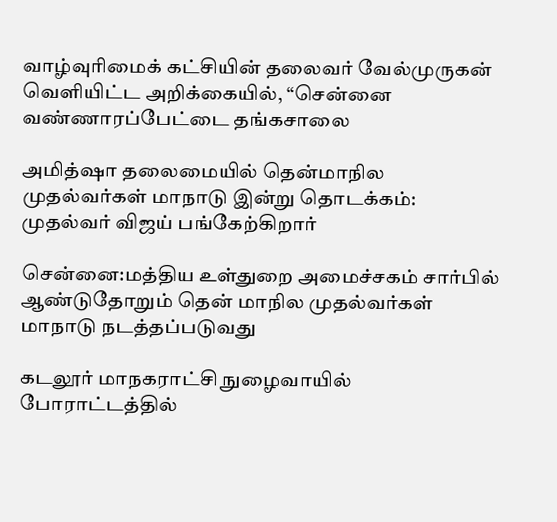வாழ்வுரிமைக் கட்சியின் தலைவர் வேல்முருகன் வெளியிட்ட அறிக்கையில், “சென்னை வண்ணாரப்பேட்டை தங்கசாலை

அமித்ஷா தலைமையில் தென்மாநில முதல்வர்கள் மாநாடு இன்று தொடக்கம்: முதல்வர் விஜய் பங்கேற்கிறார்

சென்னை:மத்திய உள்துறை அமைச்சகம் சார்பில் ஆண்டுதோறும் தென் மாநில முதல்வர்கள் மாநாடு நடத்தப்படுவது

கடலூர் மாநகராட்சி நுழைவாயில் போராட்டத்தில்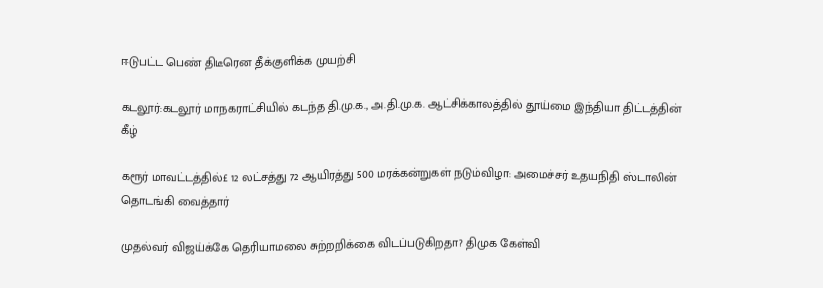ஈடுபட்ட பெண் திடீரென தீக்குளிக்க முயற்சி

கடலூர்:கடலூர் மாநகராட்சியில் கடந்த தி.மு.க., அ.தி.மு.க. ஆட்சிக்காலத்தில் தூய்மை இந்தியா திட்டத்தின் கீழ்

கரூர் மாவட்டத்தில்£ 12 லட்சத்து 72 ஆயிரத்து 500 மரக்கன்றுகள் நடும்விழா: அமைச்சர் உதயநிதி ஸ்டாலின் தொடங்கி வைத்தார்

முதல்வர் விஜய்க்கே தெரியாமலை சுற்றறிக்கை விடப்படுகிறதா? திமுக கேள்வி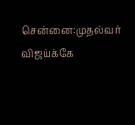சென்னை:முதல்வர் விஜய்க்கே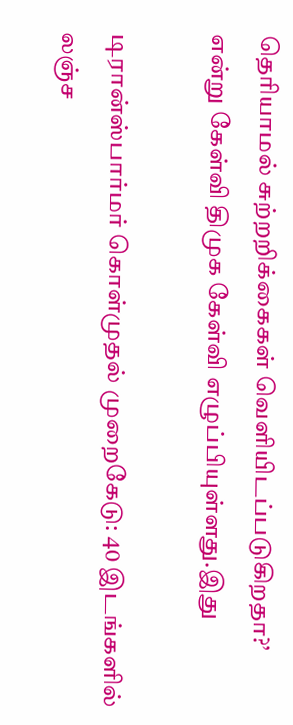தெரியாமல் சுற்றறிக்கைகள் வெளியிடப்படுகிறதா?’ என்று கேள்வி திமுக கேள்வி எழுப்பியுள்ளது.இது

டிரான்ஸ்பார்மர் கொள்முதல் முறைகேடு: 40 இடங்களில் லஞ்ச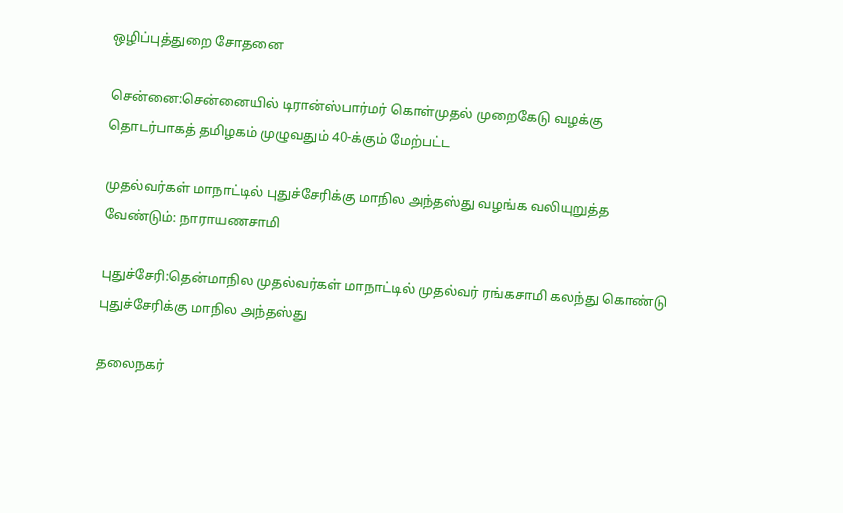ஒழிப்புத்துறை சோதனை

சென்னை:சென்னையில் டிரான்ஸ்பார்மர் கொள்முதல் முறைகேடு வழக்கு தொடர்பாகத் தமிழகம் முழுவதும் 40-க்கும் மேற்பட்ட

முதல்வர்கள் மாநாட்டில் புதுச்சேரிக்கு மாநில அந்தஸ்து வழங்க வலியுறுத்த வேண்டும்: நாராயணசாமி

புதுச்சேரி:தென்மாநில முதல்வர்கள் மாநாட்டில் முதல்வர் ரங்கசாமி கலந்து கொண்டு புதுச்சேரிக்கு மாநில அந்தஸ்து

தலைநகர்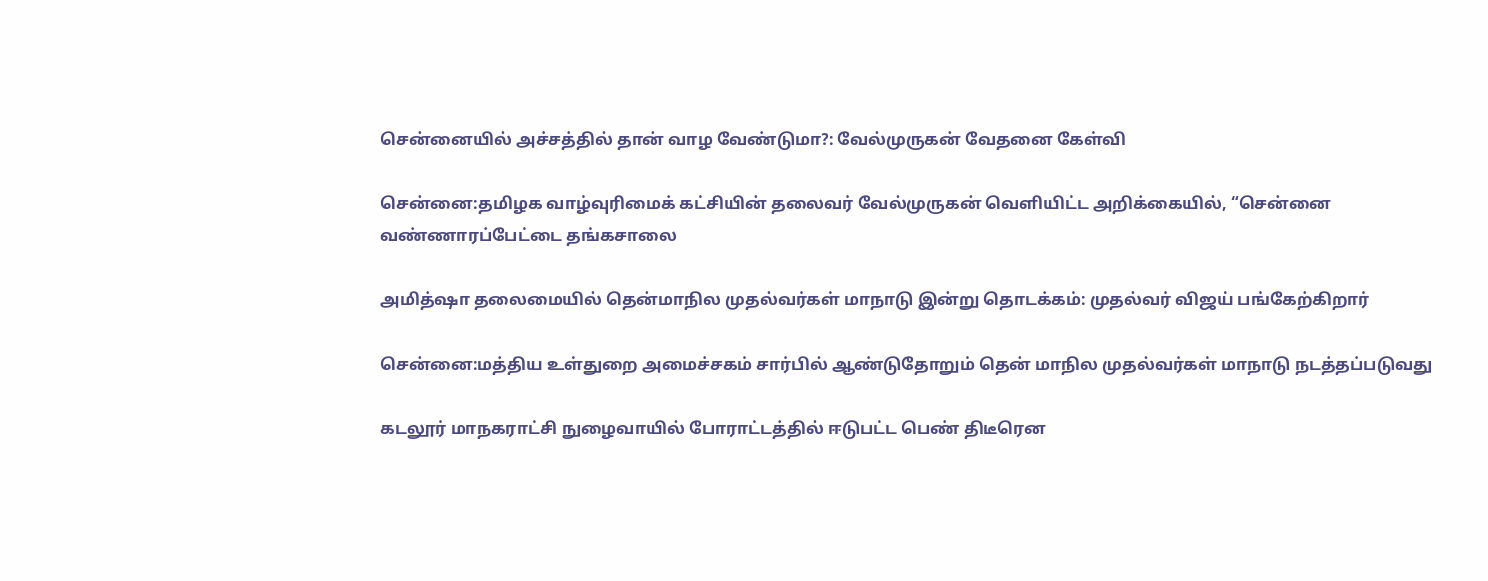சென்னையில் அச்சத்தில் தான் வாழ வேண்டுமா?: வேல்முருகன் வேதனை கேள்வி

சென்னை:தமிழக வாழ்வுரிமைக் கட்சியின் தலைவர் வேல்முருகன் வெளியிட்ட அறிக்கையில், “சென்னை வண்ணாரப்பேட்டை தங்கசாலை

அமித்ஷா தலைமையில் தென்மாநில முதல்வர்கள் மாநாடு இன்று தொடக்கம்: முதல்வர் விஜய் பங்கேற்கிறார்

சென்னை:மத்திய உள்துறை அமைச்சகம் சார்பில் ஆண்டுதோறும் தென் மாநில முதல்வர்கள் மாநாடு நடத்தப்படுவது

கடலூர் மாநகராட்சி நுழைவாயில் போராட்டத்தில் ஈடுபட்ட பெண் திடீரென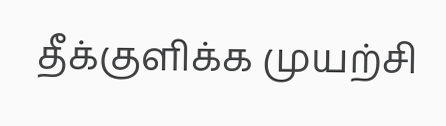தீக்குளிக்க முயற்சி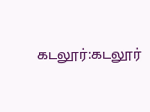கடலூர்:கடலூர்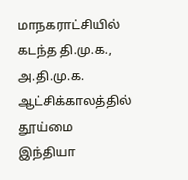மாநகராட்சியில் கடந்த தி.மு.க., அ.தி.மு.க. ஆட்சிக்காலத்தில் தூய்மை இந்தியா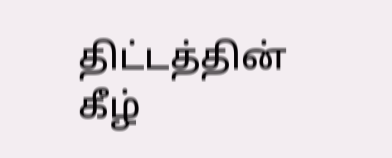திட்டத்தின் கீழ்